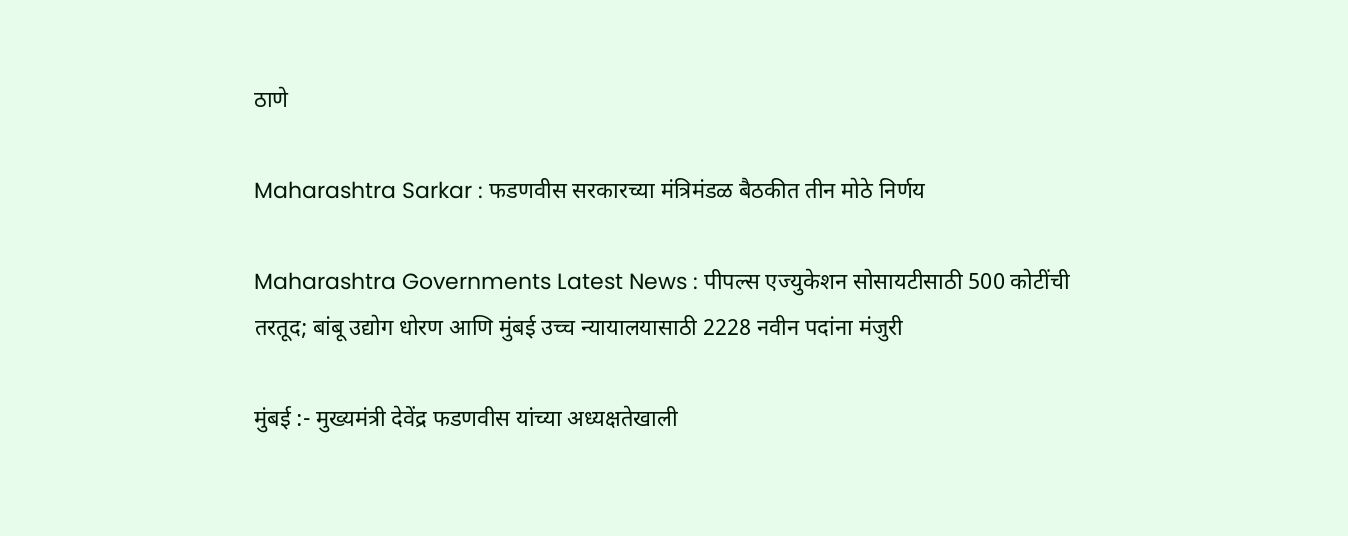ठाणे

Maharashtra Sarkar : फडणवीस सरकारच्या मंत्रिमंडळ बैठकीत तीन मोठे निर्णय

Maharashtra Governments Latest News : पीपल्स एज्युकेशन सोसायटीसाठी 500 कोटींची तरतूद; बांबू उद्योग धोरण आणि मुंबई उच्च न्यायालयासाठी 2228 नवीन पदांना मंजुरी

मुंबई :- मुख्यमंत्री देवेंद्र फडणवीस यांच्या अध्यक्षतेखाली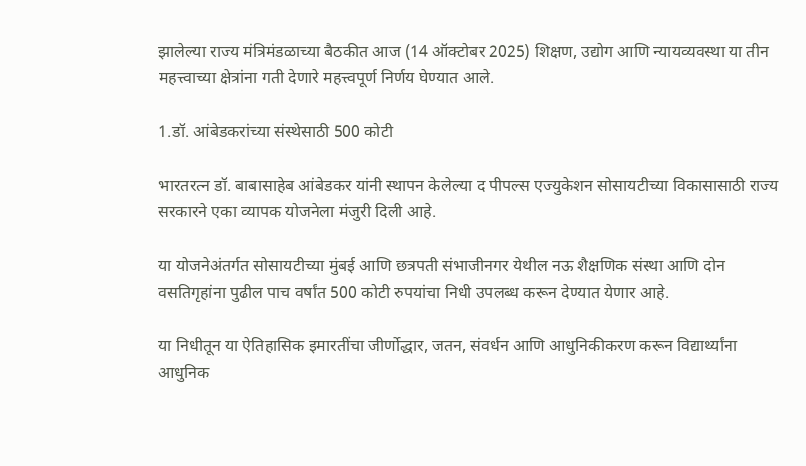झालेल्या राज्य मंत्रिमंडळाच्या बैठकीत आज (14 ऑक्टोबर 2025) शिक्षण, उद्योग आणि न्यायव्यवस्था या तीन महत्त्वाच्या क्षेत्रांना गती देणारे महत्त्वपूर्ण निर्णय घेण्यात आले.

1.डॉ. आंबेडकरांच्या संस्थेसाठी 500 कोटी

भारतरत्न डॉ. बाबासाहेब आंबेडकर यांनी स्थापन केलेल्या द पीपल्स एज्युकेशन सोसायटीच्या विकासासाठी राज्य सरकारने एका व्यापक योजनेला मंजुरी दिली आहे.

या योजनेअंतर्गत सोसायटीच्या मुंबई आणि छत्रपती संभाजीनगर येथील नऊ शैक्षणिक संस्था आणि दोन वसतिगृहांना पुढील पाच वर्षांत 500 कोटी रुपयांचा निधी उपलब्ध करून देण्यात येणार आहे.

या निधीतून या ऐतिहासिक इमारतींचा जीर्णोद्धार, जतन, संवर्धन आणि आधुनिकीकरण करून विद्यार्थ्यांना आधुनिक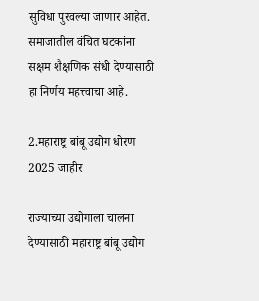सुविधा पुरवल्या जाणार आहेत. समाजातील वंचित घटकांना सक्षम शैक्षणिक संधी देण्यासाठी हा निर्णय महत्त्वाचा आहे.

2.महाराष्ट्र बांबू उद्योग धोरण 2025 जाहीर

राज्याच्या उद्योगाला चालना देण्यासाठी महाराष्ट्र बांबू उद्योग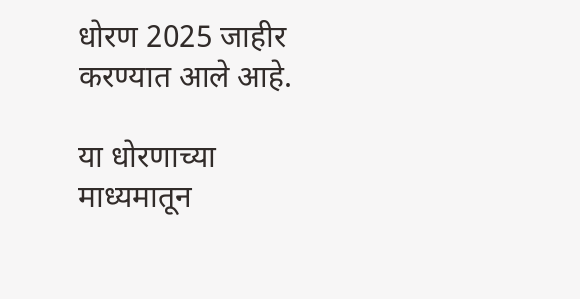धोरण 2025 जाहीर करण्यात आले आहे.

या धोरणाच्या माध्यमातून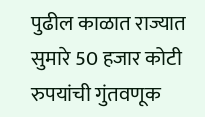पुढील काळात राज्यात सुमारे 50 हजार कोटी रुपयांची गुंतवणूक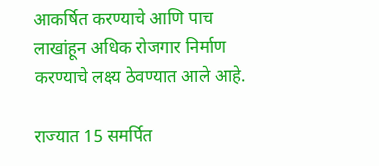आकर्षित करण्याचे आणि पाच लाखांहून अधिक रोजगार निर्माण करण्याचे लक्ष्य ठेवण्यात आले आहे.

राज्यात 15 समर्पित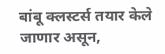बांबू क्लस्टर्स तयार केले जाणार असून,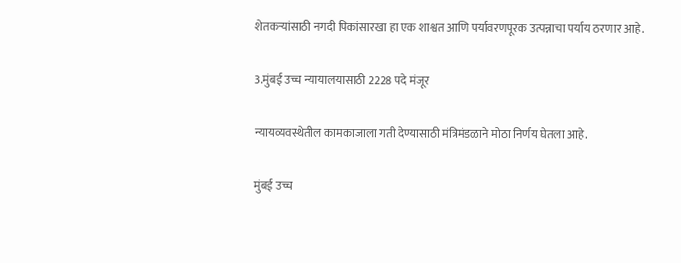शेतकऱ्यांसाठी नगदी पिकांसारखा हा एक शाश्वत आणि पर्यावरणपूरक उत्पन्नाचा पर्याय ठरणार आहे.

3.मुंबई उच्च न्यायालयासाठी 2228 पदे मंजूर

न्यायव्यवस्थेतील कामकाजाला गती देण्यासाठी मंत्रिमंडळाने मोठा निर्णय घेतला आहे.

मुंबई उच्च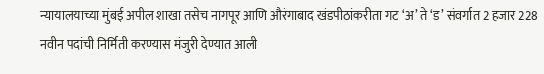न्यायालयाच्या मुंबई अपील शाखा तसेच नागपूर आणि औरंगाबाद खंडपीठांकरीता गट ‘अ’ ते ‘ड’ संवर्गात 2 हजार 228 नवीन पदांची निर्मिती करण्यास मंजुरी देण्यात आली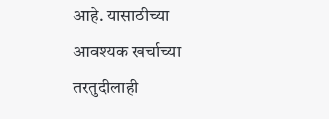आहे. यासाठीच्या आवश्यक खर्चाच्या तरतुदीलाही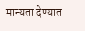मान्यता देण्यात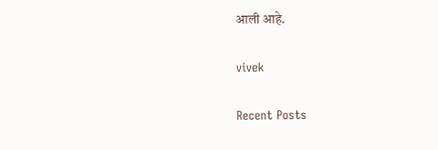आली आहे.

vivek

Recent Posts